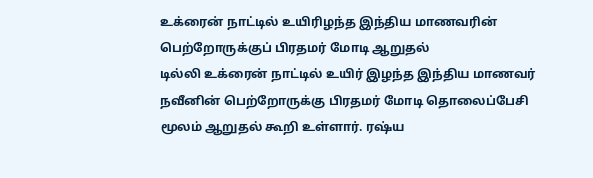உக்ரைன் நாட்டில் உயிரிழந்த இந்திய மாணவரின் பெற்றோருக்குப் பிரதமர் மோடி ஆறுதல்
டில்லி உக்ரைன் நாட்டில் உயிர் இழந்த இந்திய மாணவர் நவீனின் பெற்றோருக்கு பிரதமர் மோடி தொலைப்பேசி மூலம் ஆறுதல் கூறி உள்ளார். ரஷ்ய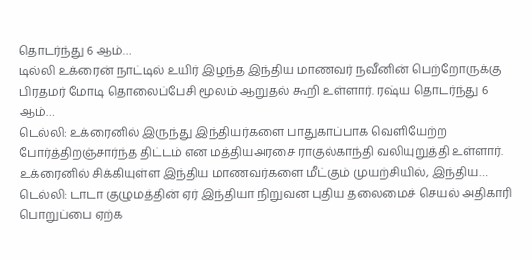தொடர்ந்து 6 ஆம்…
டில்லி உக்ரைன் நாட்டில் உயிர் இழந்த இந்திய மாணவர் நவீனின் பெற்றோருக்கு பிரதமர் மோடி தொலைப்பேசி மூலம் ஆறுதல் கூறி உள்ளார். ரஷ்ய தொடர்ந்து 6 ஆம்…
டெல்லி: உக்ரைனில் இருந்து இந்தியர்களை பாதுகாப்பாக வெளியேற்ற போர்த்திறஞ்சார்ந்த திட்டம் என மத்தியஅரசை ராகுல்காந்தி வலியுறுத்தி உள்ளார். உக்ரைனில் சிக்கியுள்ள இந்திய மாணவர்களை மீட்கும் முயற்சியில், இந்திய…
டெல்லி: டாடா குழுமத்தின் ஏர் இந்தியா நிறுவன புதிய தலைமைச் செயல் அதிகாரி பொறுப்பை ஏற்க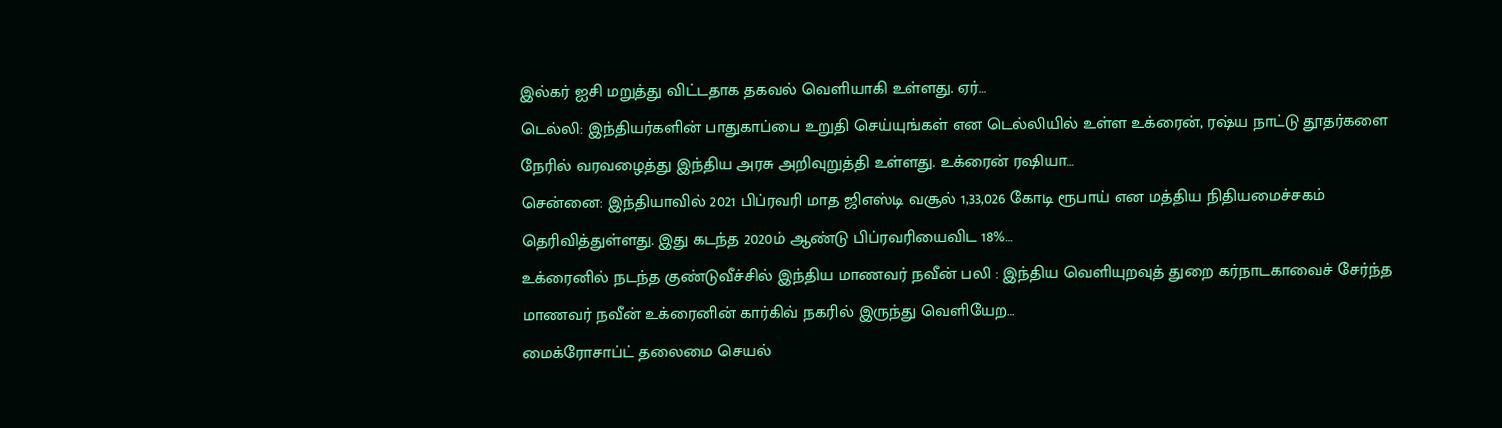இல்கர் ஐசி மறுத்து விட்டதாக தகவல் வெளியாகி உள்ளது. ஏர்…
டெல்லி: இந்தியர்களின் பாதுகாப்பை உறுதி செய்யுங்கள் என டெல்லியில் உள்ள உக்ரைன், ரஷ்ய நாட்டு தூதர்களை நேரில் வரவழைத்து இந்திய அரசு அறிவுறுத்தி உள்ளது. உக்ரைன் ரஷியா…
சென்னை: இந்தியாவில் 2021 பிப்ரவரி மாத ஜிஎஸ்டி வசூல் 1,33,026 கோடி ரூபாய் என மத்திய நிதியமைச்சகம் தெரிவித்துள்ளது. இது கடந்த 2020ம் ஆண்டு பிப்ரவரியைவிட 18%…
உக்ரைனில் நடந்த குண்டுவீச்சில் இந்திய மாணவர் நவீன் பலி : இந்திய வெளியுறவுத் துறை கர்நாடகாவைச் சேர்ந்த மாணவர் நவீன் உக்ரைனின் கார்கிவ் நகரில் இருந்து வெளியேற…
மைக்ரோசாப்ட் தலைமை செயல்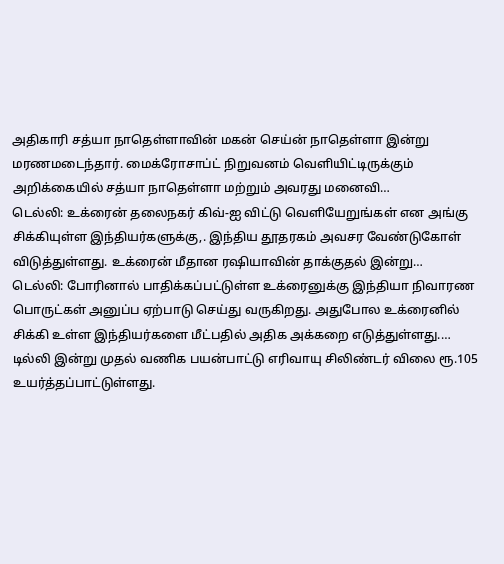அதிகாரி சத்யா நாதெள்ளாவின் மகன் செய்ன் நாதெள்ளா இன்று மரணமடைந்தார். மைக்ரோசாப்ட் நிறுவனம் வெளியிட்டிருக்கும் அறிக்கையில் சத்யா நாதெள்ளா மற்றும் அவரது மனைவி…
டெல்லி: உக்ரைன் தலைநகர் கிவ்-ஐ விட்டு வெளியேறுங்கள் என அங்கு சிக்கியுள்ள இந்தியர்களுக்கு,. இந்திய தூதரகம் அவசர வேண்டுகோள் விடுத்துள்ளது. உக்ரைன் மீதான ரஷியாவின் தாக்குதல் இன்று…
டெல்லி: போரினால் பாதிக்கப்பட்டுள்ள உக்ரைனுக்கு இந்தியா நிவாரண பொருட்கள் அனுப்ப ஏற்பாடு செய்து வருகிறது. அதுபோல உக்ரைனில் சிக்கி உள்ள இந்தியர்களை மீட்பதில் அதிக அக்கறை எடுத்துள்ளது.…
டில்லி இன்று முதல் வணிக பயன்பாட்டு எரிவாயு சிலிண்டர் விலை ரூ.105 உயர்த்தப்பாட்டுள்ளது.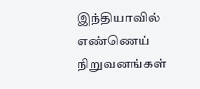இந்தியாவில் எண்ணெய் நிறுவனங்கள்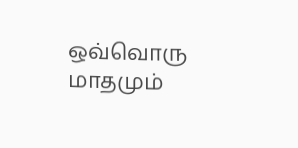ஒவ்வொரு மாதமும்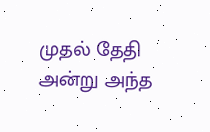முதல் தேதி அன்று அந்த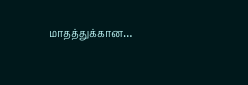மாதத்துக்கான…